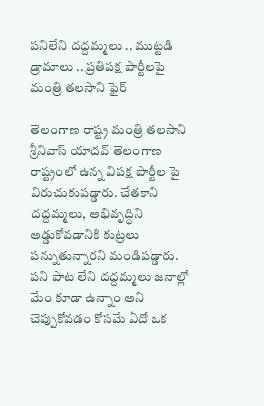పనిలేని దద్దమ్మలు .. ముట్టడి డ్రామాలు .. ప్రతిపక్ష పార్టీలపై మంత్రి తలసాని ఫైర్

తెలంగాణ రాష్ట్ర మంత్రి తలసాని శ్రీనివాస్ యాదవ్ తెలంగాణ రాష్ట్రంలో ఉన్న విపక్ష పార్టీల పై విరుచుకుపడ్డారు. చేతకాని దద్దమ్మలు, అభివృద్ధిని అడ్డుకోవడానికి కుట్రలు పన్నుతున్నారని మండిపడ్డారు. పని పాట లేని దద్దమ్మలు జనాల్లో మేం కూడా ఉన్నాం అని చెప్పుకోవడం కోసమే ఏదో ఒక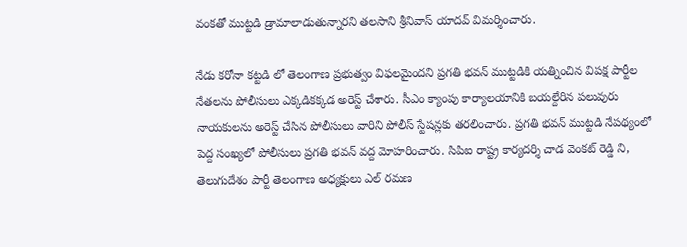వంకతో ముట్టడి డ్రామాలాడుతున్నారని తలసాని శ్రీనివాస్ యాదవ్ విమర్శించారు.

నేడు కరోనా కట్టడి లో తెలంగాణ ప్రభుత్వం విఫలమైందని ప్రగతి భవన్ ముట్టడికి యత్నించిన విపక్ష పార్టీల నేతలను పోలీసులు ఎక్కడికక్కడ అరెస్ట్ చేశారు. సీఎం క్యాంపు కార్యాలయానికి బయల్దేరిన పలువురు నాయకులను అరెస్ట్ చేసిన పోలీసులు వారిని పోలీస్ స్టేషన్లకు తరలించారు. ప్రగతి భవన్ ముట్టడి నేపథ్యంలో పెద్ద సంఖ్యలో పోలీసులు ప్రగతి భవన్ వద్ద మోహరించారు. సిపిఐ రాష్ట్ర కార్యదర్శి చాడ వెంకట్ రెడ్డి ని, తెలుగుదేశం పార్టీ తెలంగాణ అధ్యక్షులు ఎల్ రమణ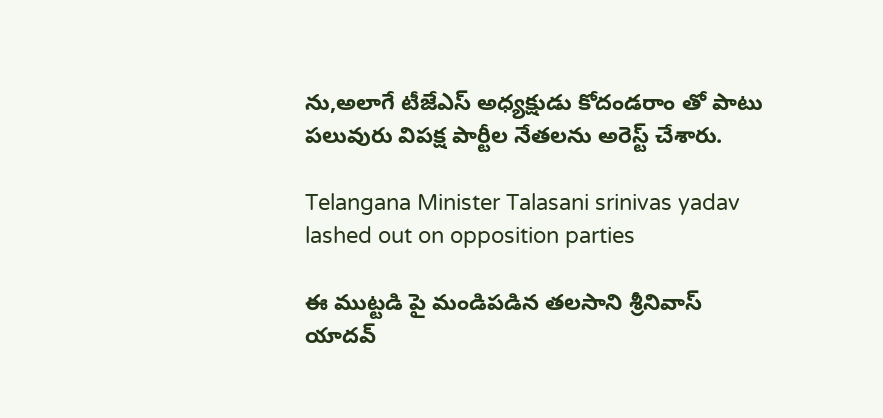ను,అలాగే టీజేఎస్ అధ్యక్షుడు కోదండరాం తో పాటు పలువురు విపక్ష పార్టీల నేతలను అరెస్ట్ చేశారు.

Telangana Minister Talasani srinivas yadav lashed out on opposition parties

ఈ ముట్టడి పై మండిపడిన తలసాని శ్రీనివాస్ యాదవ్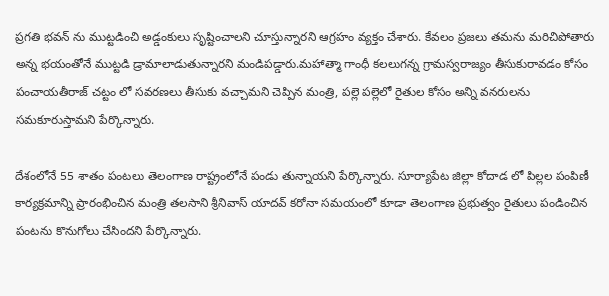ప్రగతి భవన్ ను ముట్టడించి అడ్డంకులు సృష్టించాలని చూస్తున్నారని ఆగ్రహం వ్యక్తం చేశారు. కేవలం ప్రజలు తమను మరిచిపోతారు అన్న భయంతోనే ముట్టడి డ్రామాలాడుతున్నారని మండిపడ్డారు.మహాత్మా గాంధీ కలలుగన్న గ్రామస్వరాజ్యం తీసుకురావడం కోసం పంచాయతీరాజ్ చట్టం లో సవరణలు తీసుకు వచ్చామని చెప్పిన మంత్రి, పల్లె పల్లెలో రైతుల కోసం అన్ని వనరులను సమకూరుస్తామని పేర్కొన్నారు.

దేశంలోనే 55 శాతం పంటలు తెలంగాణ రాష్ట్రంలోనే పండు తున్నాయని పేర్కొన్నారు. సూర్యాపేట జిల్లా కోదాడ లో పిల్లల పంపిణీ కార్యక్రమాన్ని ప్రారంభించిన మంత్రి తలసాని శ్రీనివాస్ యాదవ్ కరోనా సమయంలో కూడా తెలంగాణ ప్రభుత్వం రైతులు పండించిన పంటను కొనుగోలు చేసిందని పేర్కొన్నారు.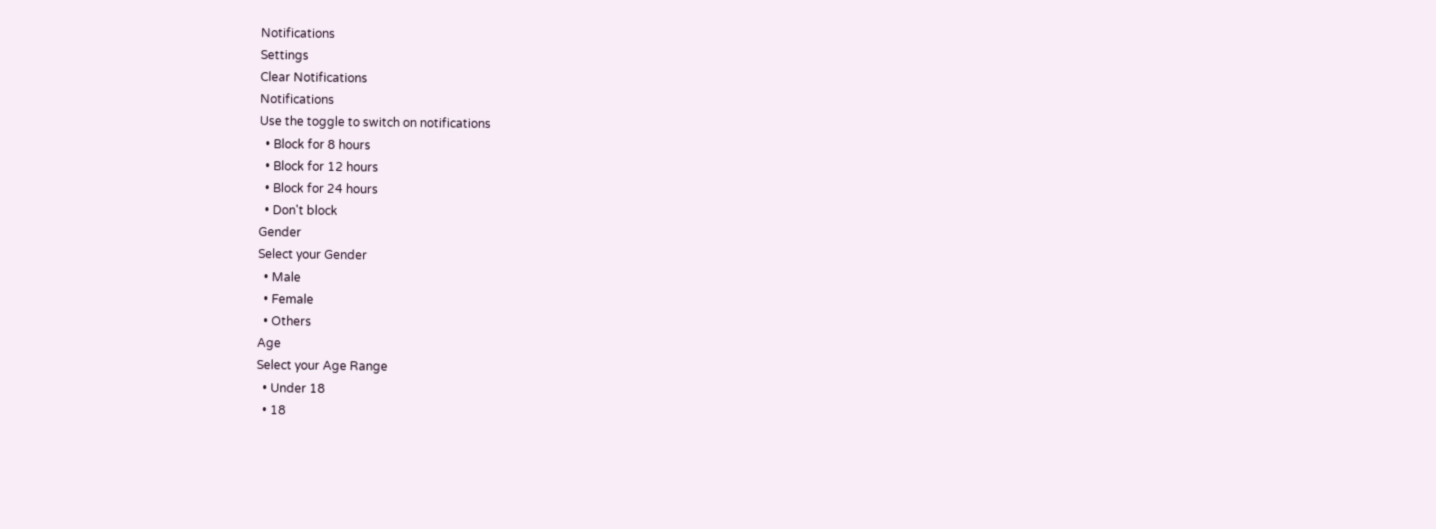Notifications
Settings
Clear Notifications
Notifications
Use the toggle to switch on notifications
  • Block for 8 hours
  • Block for 12 hours
  • Block for 24 hours
  • Don't block
Gender
Select your Gender
  • Male
  • Female
  • Others
Age
Select your Age Range
  • Under 18
  • 18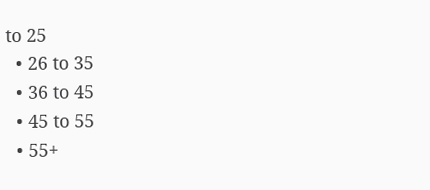to 25
  • 26 to 35
  • 36 to 45
  • 45 to 55
  • 55+